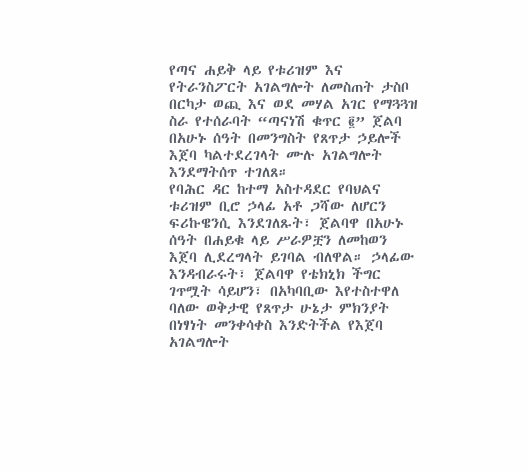የጣና ሐይቅ ላይ የቱሪዝም እና የትራንስፖርት አገልግሎት ለመስጠት ታስቦ በርካታ ወጪ እና ወደ መሃል አገር የማጓጓዝ ስራ የተሰራባት “ጣናነሽ ቁጥር ፪” ጀልባ በአሁኑ ሰዓት በመንግስት የጸጥታ ኃይሎች እጀባ ካልተደረገላት ሙሉ አገልግሎት እንደማትሰጥ ተገለጸ።
የባሕር ዳር ከተማ አስተዳደር የባህልና ቱሪዝም ቢሮ ኃላፊ አቶ ጋሻው ለሆርን ፍሪኩዌንሲ እንደገለጹት፣ ጀልባዋ በአሁኑ ሰዓት በሐይቁ ላይ ሥራዎቿን ለመከወን እጀባ ሊደረግላት ይገባል ብለዋል። ኃላፊው እንዳብራሩት፣ ጀልባዋ የቴክኒክ ችግር ገጥሟት ሳይሆን፣ በአካባቢው እየተስተዋለ ባለው ወቅታዊ የጸጥታ ሁኔታ ምክንያት በነፃነት መንቀሳቀስ እንድትችል የእጀባ አገልግሎት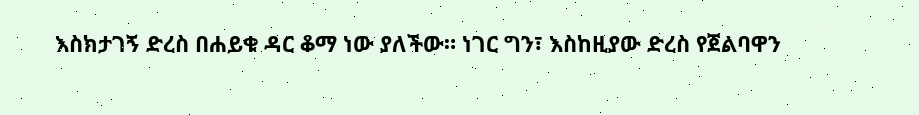እስክታገኝ ድረስ በሐይቁ ዳር ቆማ ነው ያለችው። ነገር ግን፣ እስከዚያው ድረስ የጀልባዋን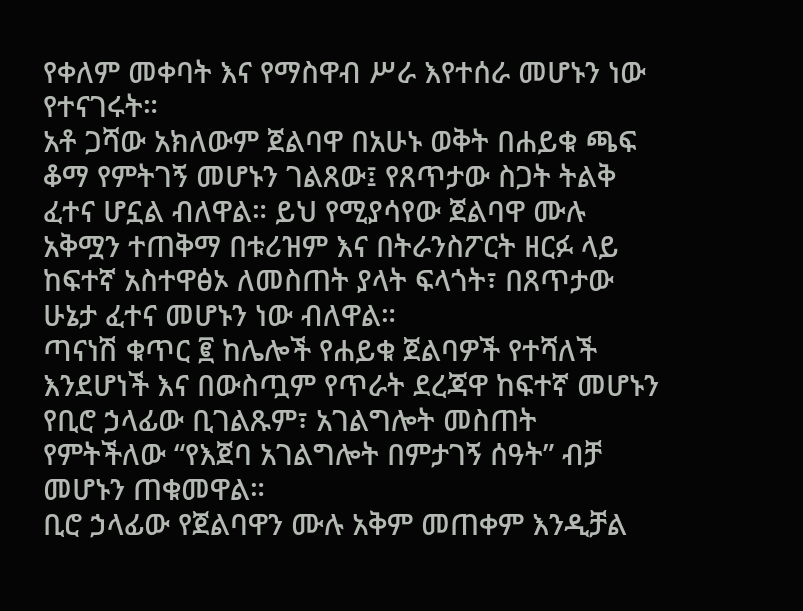የቀለም መቀባት እና የማስዋብ ሥራ እየተሰራ መሆኑን ነው የተናገሩት።
አቶ ጋሻው አክለውም ጀልባዋ በአሁኑ ወቅት በሐይቁ ጫፍ ቆማ የምትገኝ መሆኑን ገልጸው፤ የጸጥታው ስጋት ትልቅ ፈተና ሆኗል ብለዋል። ይህ የሚያሳየው ጀልባዋ ሙሉ አቅሟን ተጠቅማ በቱሪዝም እና በትራንስፖርት ዘርፉ ላይ ከፍተኛ አስተዋፅኦ ለመስጠት ያላት ፍላጎት፣ በጸጥታው ሁኔታ ፈተና መሆኑን ነው ብለዋል።
ጣናነሽ ቁጥር ፪ ከሌሎች የሐይቁ ጀልባዎች የተሻለች እንደሆነች እና በውስጧም የጥራት ደረጃዋ ከፍተኛ መሆኑን የቢሮ ኃላፊው ቢገልጹም፣ አገልግሎት መስጠት የምትችለው “የእጀባ አገልግሎት በምታገኝ ሰዓት” ብቻ መሆኑን ጠቁመዋል።
ቢሮ ኃላፊው የጀልባዋን ሙሉ አቅም መጠቀም እንዲቻል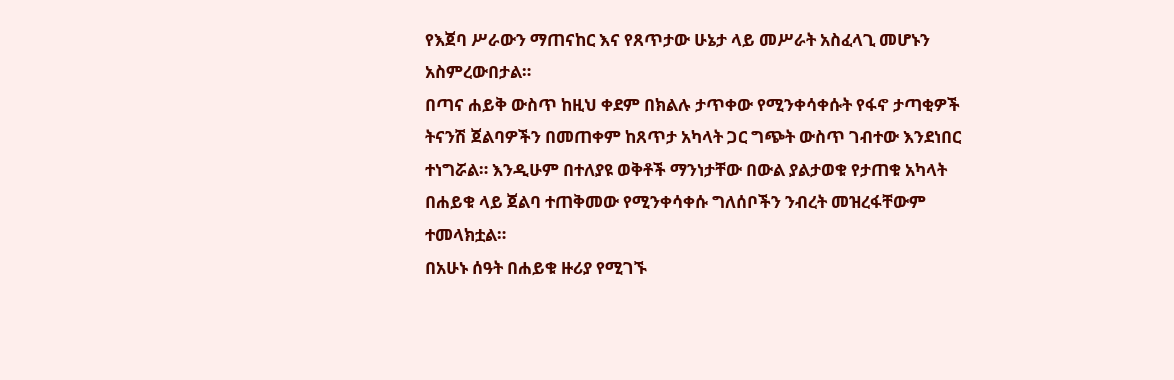የእጀባ ሥራውን ማጠናከር እና የጸጥታው ሁኔታ ላይ መሥራት አስፈላጊ መሆኑን አስምረውበታል።
በጣና ሐይቅ ውስጥ ከዚህ ቀደም በክልሉ ታጥቀው የሚንቀሳቀሱት የፋኖ ታጣቂዎች ትናንሽ ጀልባዎችን በመጠቀም ከጸጥታ አካላት ጋር ግጭት ውስጥ ገብተው እንደነበር ተነግሯል። እንዲሁም በተለያዩ ወቅቶች ማንነታቸው በውል ያልታወቁ የታጠቁ አካላት በሐይቁ ላይ ጀልባ ተጠቅመው የሚንቀሳቀሱ ግለሰቦችን ንብረት መዝረፋቸውም ተመላክቷል።
በአሁኑ ሰዓት በሐይቁ ዙሪያ የሚገኙ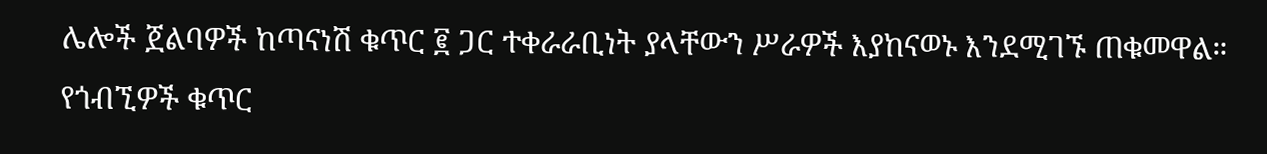ሌሎች ጀልባዎች ከጣናነሽ ቁጥር ፪ ጋር ተቀራራቢነት ያላቸውን ሥራዎች እያከናወኑ እንደሚገኙ ጠቁመዋል። የጎብኚዎች ቁጥር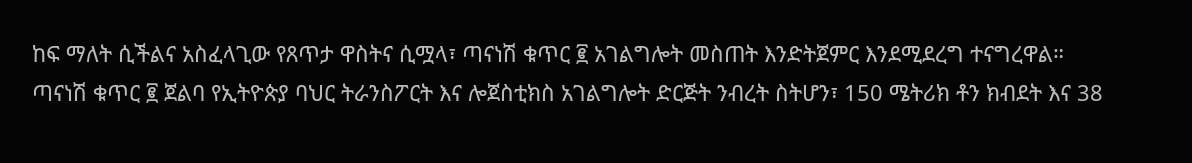ከፍ ማለት ሲችልና አስፈላጊው የጸጥታ ዋስትና ሲሟላ፣ ጣናነሽ ቁጥር ፪ አገልግሎት መስጠት እንድትጀምር እንደሚደረግ ተናግረዋል።
ጣናነሽ ቁጥር ፪ ጀልባ የኢትዮጵያ ባህር ትራንስፖርት እና ሎጀስቲክስ አገልግሎት ድርጅት ንብረት ስትሆን፣ 150 ሜትሪክ ቶን ክብደት እና 38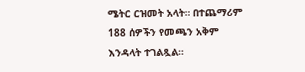ሜትር ርዝመት አላት። በተጨማሪም 188 ሰዎችን የመጫን አቅም እንዳላት ተገልጿል።